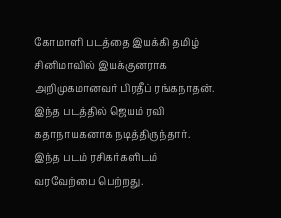கோமாளி படத்தை இயக்கி தமிழ் சினிமாவில் இயக்குனராக அறிமுகமானவர் பிரதீப் ரங்கநாதன். இந்த படத்தில் ஜெயம் ரவி கதாநாயகனாக நடித்திருந்தார். இந்த படம் ரசிகர்களிடம் வரவேற்பை பெற்றது.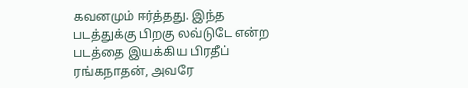கவனமும் ஈர்த்தது. இந்த படத்துக்கு பிறகு லவ்டுடே என்ற படத்தை இயக்கிய பிரதீப் ரங்கநாதன், அவரே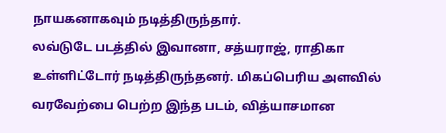நாயகனாகவும் நடித்திருந்தார்.
லவ்டுடே படத்தில் இவானா, சத்யராஜ், ராதிகா உள்ளிட்டோர் நடித்திருந்தனர். மிகப்பெரிய அளவில் வரவேற்பை பெற்ற இந்த படம், வித்யாசமான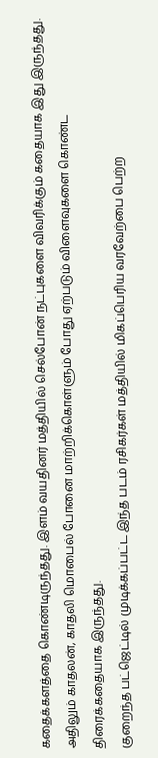கதைக்களத்தை கொண்டிருந்தது. இளம் வயதினர் மத்தியில் செல்போன் நட்புகளை விவரிக்கும் கதையாக இது இருந்தது. அதிலும் காதலன், காதலி மொபைல் போனை மாற்றிக்கொள்ளும் போது ஏற்படும் விளைவுகளை கொண்ட திரைக்கதையாக இருந்தது.
குறைந்த பட்ஜெட்டில் முடிக்கப்பட்ட இந்த படம் ரசிகர்கள் மத்தியில் மிகப்பெரிய வரவேற்பை பெற்ற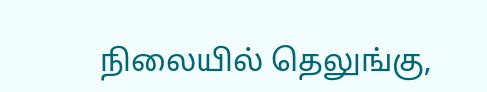நிலையில் தெலுங்கு,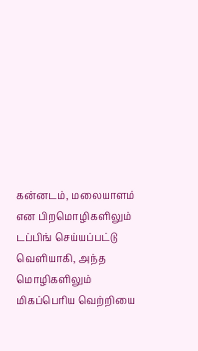கன்னடம், மலையாளம் என பிறமொழிகளிலும் டப்பிங் செய்யப்பட்டு வெளியாகி, அந்த மொழிகளிலும் மிகப்பெரிய வெற்றியை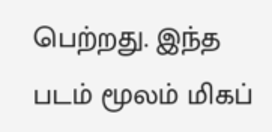பெற்றது. இந்த படம் மூலம் மிகப்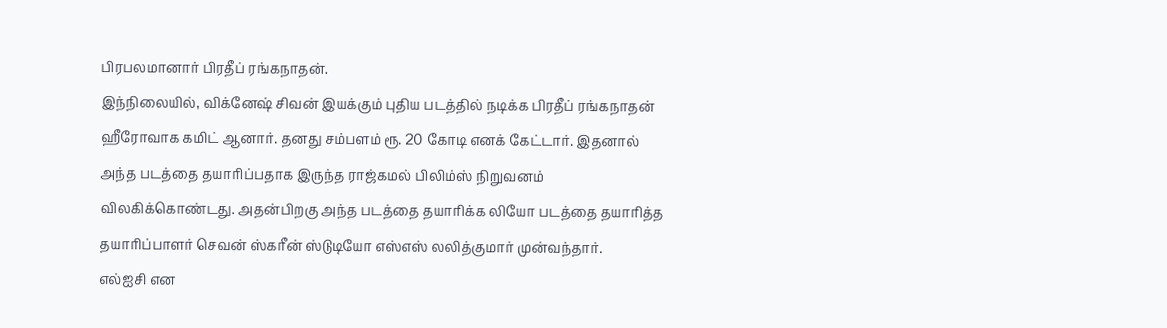பிரபலமானார் பிரதீப் ரங்கநாதன்.
இந்நிலையில், விக்னேஷ் சிவன் இயக்கும் புதிய படத்தில் நடிக்க பிரதீப் ரங்கநாதன் ஹீரோவாக கமிட் ஆனார். தனது சம்பளம் ரூ. 20 கோடி எனக் கேட்டார். இதனால் அந்த படத்தை தயாரிப்பதாக இருந்த ராஜ்கமல் பிலிம்ஸ் நிறுவனம் விலகிக்கொண்டது. அதன்பிறகு அந்த படத்தை தயாரிக்க லியோ படத்தை தயாரித்த தயாரிப்பாளர் செவன் ஸ்கரீன் ஸ்டுடியோ எஸ்எஸ் லலித்குமார் முன்வந்தார்.
எல்ஐசி என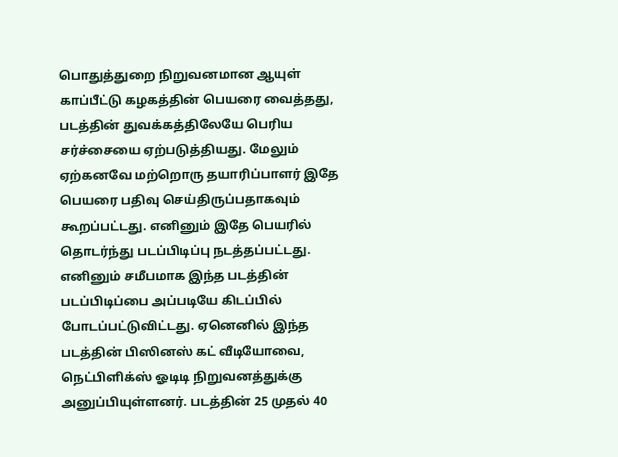பொதுத்துறை நிறுவனமான ஆயுள் காப்பீட்டு கழகத்தின் பெயரை வைத்தது, படத்தின் துவக்கத்திலேயே பெரிய சர்ச்சையை ஏற்படுத்தியது. மேலும் ஏற்கனவே மற்றொரு தயாரிப்பாளர் இதே பெயரை பதிவு செய்திருப்பதாகவும் கூறப்பட்டது. எனினும் இதே பெயரில் தொடர்ந்து படப்பிடிப்பு நடத்தப்பட்டது.
எனினும் சமீபமாக இந்த படத்தின் படப்பிடிப்பை அப்படியே கிடப்பில் போடப்பட்டுவிட்டது. ஏனெனில் இந்த படத்தின் பிஸினஸ் கட் வீடியோவை, நெட்பிளிக்ஸ் ஓடிடி நிறுவனத்துக்கு அனுப்பியுள்ளனர். படத்தின் 25 முதல் 40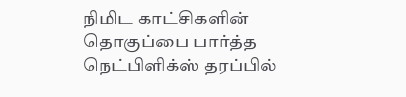நிமிட காட்சிகளின் தொகுப்பை பார்த்த நெட்பிளிக்ஸ் தரப்பில்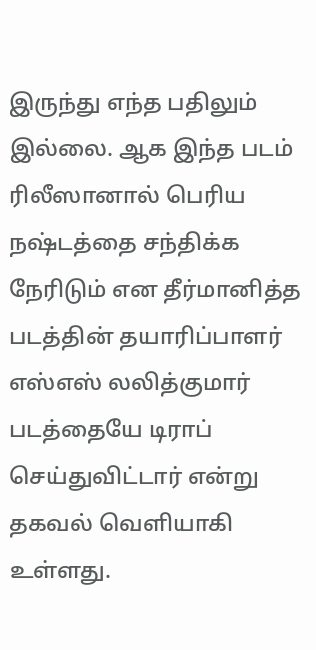இருந்து எந்த பதிலும் இல்லை. ஆக இந்த படம் ரிலீஸானால் பெரிய நஷ்டத்தை சந்திக்க நேரிடும் என தீர்மானித்த படத்தின் தயாரிப்பாளர் எஸ்எஸ் லலித்குமார் படத்தையே டிராப் செய்துவிட்டார் என்று தகவல் வெளியாகி உள்ளது.